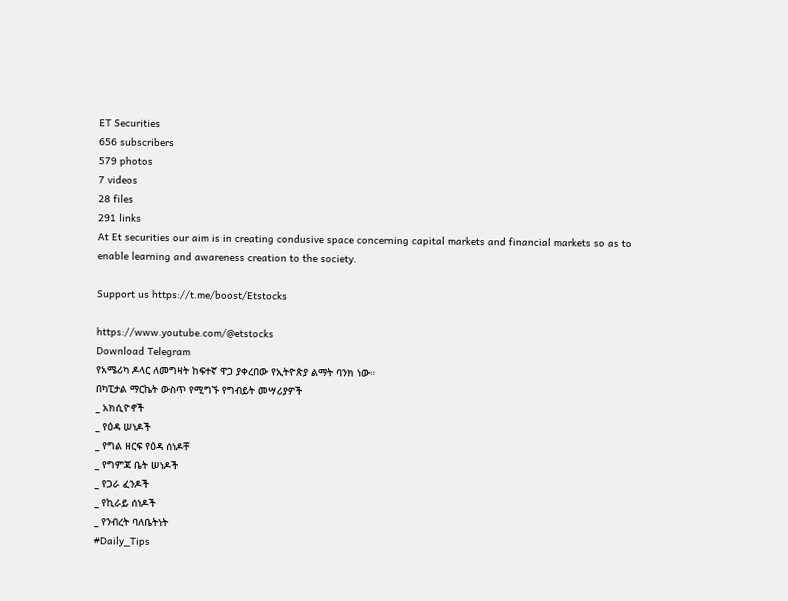ET Securities
656 subscribers
579 photos
7 videos
28 files
291 links
At Et securities our aim is in creating condusive space concerning capital markets and financial markets so as to enable learning and awareness creation to the society.

Support us https://t.me/boost/Etstocks

https://www.youtube.com/@etstocks
Download Telegram
የአሜሪካ ዶላር ለመግዛት ከፍተኛ ዋጋ ያቀረበው የኢትዮጵያ ልማት ባንክ ነው።
በካፒታል ማርኬት ውስጥ የሚግኙ የግብይት መሣሪያዎች
_ አክሲዮኖች
_ የዕዳ ሠነዶች
_ የግል ዘርፍ የዕዳ ሰነዶቸ
_ የግምጃ ቤት ሠነዶች
_ የጋራ ፈንዶች
_ የኪራይ ሰነዶች
_ የንብረት ባለቤትነት
#Daily_Tips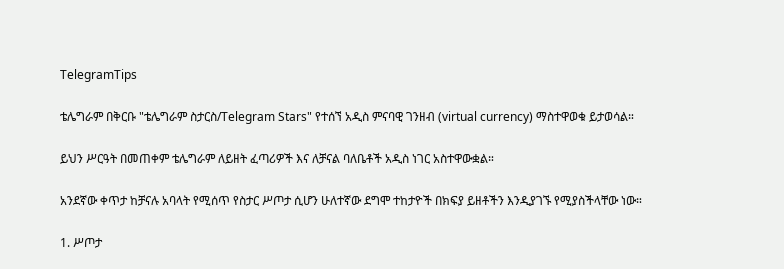TelegramTips

ቴሌግራም በቅርቡ "ቴሌግራም ስታርስ/Telegram Stars" የተሰኘ አዲስ ምናባዊ ገንዘብ (virtual currency) ማስተዋወቁ ይታወሳል።

ይህን ሥርዓት በመጠቀም ቴሌግራም ለይዘት ፈጣሪዎች እና ለቻናል ባለቤቶች አዲስ ነገር አስተዋውቋል።

አንደኛው ቀጥታ ከቻናሉ አባላት የሚሰጥ የስታር ሥጦታ ሲሆን ሁለተኛው ደግሞ ተከታዮች በክፍያ ይዘቶችን እንዲያገኙ የሚያስችላቸው ነው።

1. ሥጦታ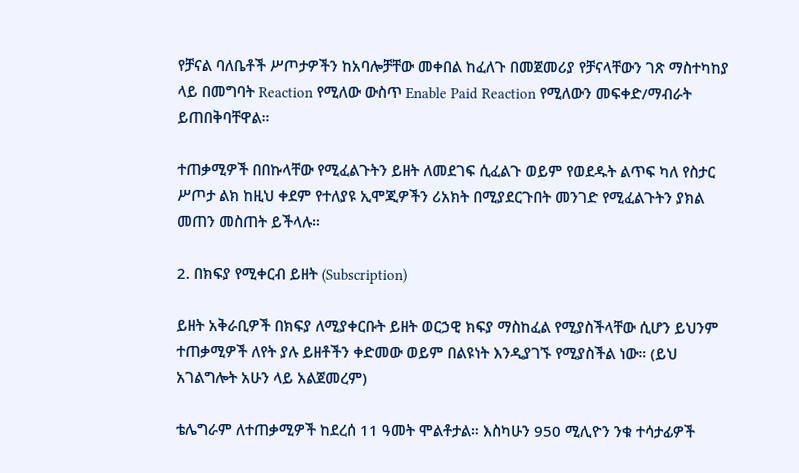የቻናል ባለቤቶች ሥጦታዎችን ከአባሎቻቸው መቀበል ከፈለጉ በመጀመሪያ የቻናላቸውን ገጽ ማስተካከያ ላይ በመግባት Reaction የሚለው ውስጥ Enable Paid Reaction የሚለውን መፍቀድ/ማብራት ይጠበቅባቸዋል።

ተጠቃሚዎች በበኩላቸው የሚፈልጉትን ይዘት ለመደገፍ ሲፈልጉ ወይም የወደዱት ልጥፍ ካለ የስታር ሥጦታ ልክ ከዚህ ቀደም የተለያዩ ኢሞጂዎችን ሪአክት በሚያደርጉበት መንገድ የሚፈልጉትን ያክል መጠን መስጠት ይችላሉ።

2. በክፍያ የሚቀርብ ይዘት (Subscription)

ይዘት አቅራቢዎች በክፍያ ለሚያቀርቡት ይዘት ወርኃዊ ክፍያ ማስከፈል የሚያስችላቸው ሲሆን ይህንም ተጠቃሚዎች ለየት ያሉ ይዘቶችን ቀድመው ወይም በልዩነት እንዲያገኙ የሚያስችል ነው። (ይህ አገልግሎት አሁን ላይ አልጀመረም)

ቴሌግራም ለተጠቃሚዎች ከደረሰ 11 ዓመት ሞልቶታል። እስካሁን 950 ሚሊዮን ንቁ ተሳታፊዎች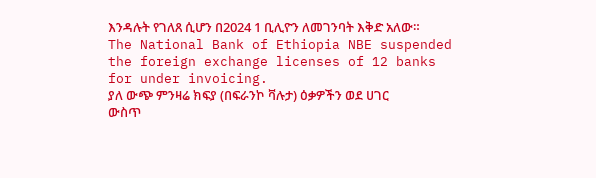እንዳሉት የገለጸ ሲሆን በ2024 1 ቢሊዮን ለመገንባት እቅድ አለው።
The National Bank of Ethiopia NBE suspended the foreign exchange licenses of 12 banks for under invoicing.
ያለ ውጭ ምንዛሬ ክፍያ (በፍራንኮ ቫሉታ) ዕቃዎችን ወደ ሀገር ውስጥ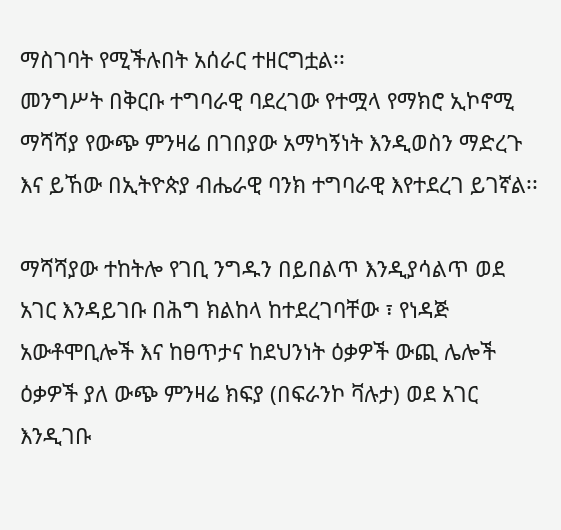ማስገባት የሚችሉበት አሰራር ተዘርግቷል፡፡
መንግሥት በቅርቡ ተግባራዊ ባደረገው የተሟላ የማክሮ ኢኮኖሚ ማሻሻያ የውጭ ምንዛሬ በገበያው አማካኝነት እንዲወስን ማድረጉ እና ይኸው በኢትዮጵያ ብሔራዊ ባንክ ተግባራዊ እየተደረገ ይገኛል፡፡

ማሻሻያው ተከትሎ የገቢ ንግዱን በይበልጥ እንዲያሳልጥ ወደ አገር እንዳይገቡ በሕግ ክልከላ ከተደረገባቸው ፣ የነዳጅ አውቶሞቢሎች እና ከፀጥታና ከደህንነት ዕቃዎች ውጪ ሌሎች ዕቃዎች ያለ ውጭ ምንዛሬ ክፍያ (በፍራንኮ ቫሉታ) ወደ አገር እንዲገቡ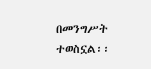በመንግሥት ተወስኗል፡፡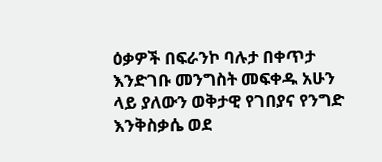ዕቃዎች በፍራንኮ ባሉታ በቀጥታ እንድገቡ መንግስት መፍቀዱ አሁን ላይ ያለውን ወቅታዊ የገበያና የንግድ እንቅስቃሴ ወደ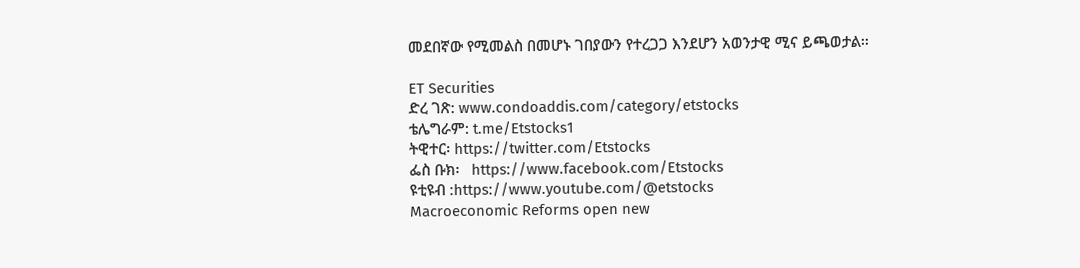መደበኛው የሚመልስ በመሆኑ ገበያውን የተረጋጋ እንደሆን አወንታዊ ሚና ይጫወታል፡፡

ET Securities
ድረ ገጽ: www.condoaddis.com/category/etstocks
ቴሌግራም: t.me/Etstocks1
ትዊተር፡ https://twitter.com/Etstocks
ፌስ ቡክ፡   https://www.facebook.com/Etstocks
ዩቲዩብ :https://www.youtube.com/@etstocks
Macroeconomic Reforms open new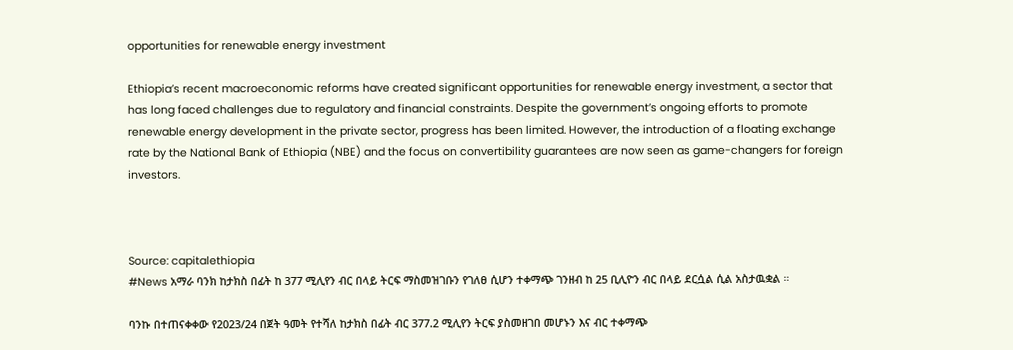opportunities for renewable energy investment

Ethiopia’s recent macroeconomic reforms have created significant opportunities for renewable energy investment, a sector that has long faced challenges due to regulatory and financial constraints. Despite the government’s ongoing efforts to promote renewable energy development in the private sector, progress has been limited. However, the introduction of a floating exchange rate by the National Bank of Ethiopia (NBE) and the focus on convertibility guarantees are now seen as game-changers for foreign investors.



Source: capitalethiopia
#News አማራ ባንክ ከታክስ በፊት ከ 377 ሚሊየን ብር በላይ ትርፍ ማስመዝገቡን የገለፀ ሲሆን ተቀማጭ ገንዘብ ከ 25 ቢሊዮን ብር በላይ ደርሷል ሲል አስታዉቋል ።

ባንኩ በተጠናቀቀው የ2023/24 በጀት ዓመት የተሻለ ከታክስ በፊት ብር 377.2 ሚሊየን ትርፍ ያስመዘገበ መሆኑን እና ብር ተቀማጭ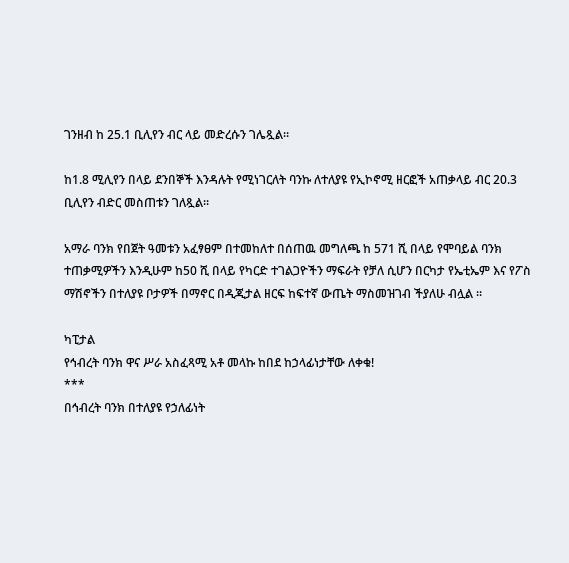ገንዘብ ከ 25.1 ቢሊየን ብር ላይ መድረሱን ገሌጿል።

ከ1.8 ሚሊየን በላይ ደንበኞች እንዳሉት የሚነገርለት ባንኩ ለተለያዩ የኢኮኖሚ ዘርፎች አጠቃላይ ብር 20.3 ቢሊየን ብድር መስጠቱን ገለጿል።

አማራ ባንክ የበጀት ዓመቱን አፈፃፀም በተመከለተ በሰጠዉ መግለጫ ከ 571 ሺ በላይ የሞባይል ባንክ ተጠቃሚዎችን እንዲሁም ከ50 ሺ በላይ የካርድ ተገልጋዮችን ማፍራት የቻለ ሲሆን በርካታ የኤቲኤም እና የፖስ ማሽኖችን በተለያዩ ቦታዎች በማኖር በዲጂታል ዘርፍ ከፍተኛ ውጤት ማስመዝገብ ችያለሁ ብሏል ።

ካፒታል
የኅብረት ባንክ ዋና ሥራ አስፈጻሚ አቶ መላኩ ከበደ ከኃላፊነታቸው ለቀቁ!
***
በኅብረት ባንክ በተለያዩ የኃለፊነት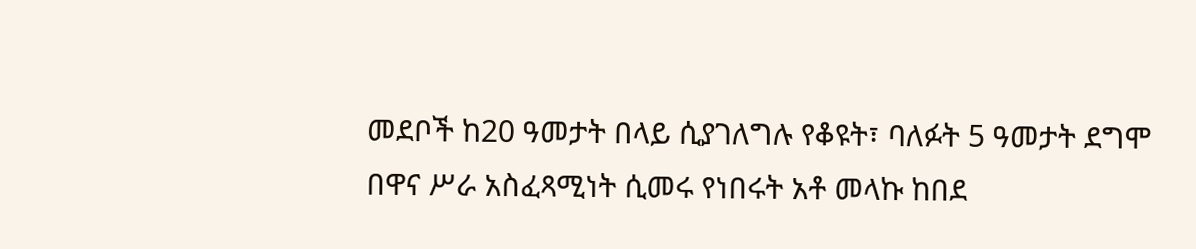መደቦች ከ20 ዓመታት በላይ ሲያገለግሉ የቆዩት፣ ባለፉት 5 ዓመታት ደግሞ በዋና ሥራ አስፈጻሚነት ሲመሩ የነበሩት አቶ መላኩ ከበደ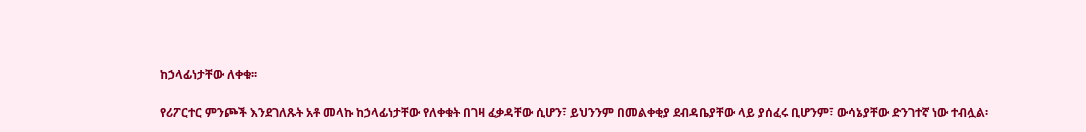ከኃላፊነታቸው ለቀቁ፡፡

የሪፖርተር ምንጮች እንደገለጹት አቶ መላኩ ከኃላፊነታቸው የለቀቁት በገዛ ፈቃዳቸው ሲሆን፣ ይህንንም በመልቀቂያ ደብዳቤያቸው ላይ ያሰፈሩ ቢሆንም፣ ውሳኔያቸው ድንገተኛ ነው ተብሏል፡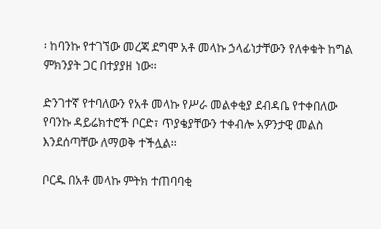፡ ከባንኩ የተገኘው መረጃ ደግሞ አቶ መላኩ ኃላፊነታቸውን የለቀቁት ከግል ምክንያት ጋር በተያያዘ ነው፡፡

ድንገተኛ የተባለውን የአቶ መላኩ የሥራ መልቀቂያ ደብዳቤ የተቀበለው የባንኩ ዳይሬክተሮች ቦርድ፣ ጥያቄያቸውን ተቀብሎ አዎንታዊ መልስ እንደሰጣቸው ለማወቅ ተችሏል፡፡

ቦርዱ በአቶ መላኩ ምትክ ተጠባባቂ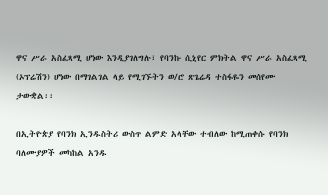ዋና ሥራ አስፈጻሚ ሆነው እንዲያገለግሉ፣ የባንኩ ሲኒየር ምክትል ዋና ሥራ አስፈጻሚ (ኦፕሬሽን) ሆነው በማገልገል ላይ የሚገኙትን ወ/ሮ ጽጌሬዳ ተስፋዬን መሰየሙ ታውቋል፡፡

በኢትዮጵያ የባንክ ኢንዱስትሪ ውስጥ ልምድ አላቸው ተብለው ከሚጠቀሱ የባንክ ባለሙያዎች መካከል አንዱ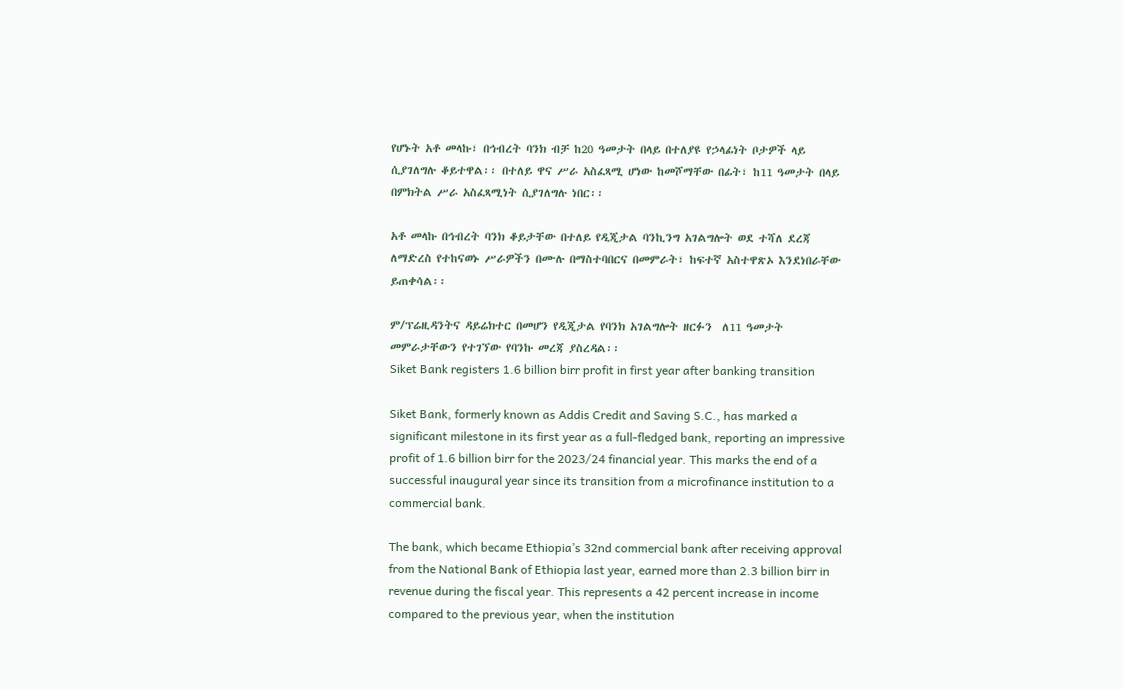የሆኑት አቶ መላኩ፣ በኅብረት ባንክ ብቻ ከ20 ዓመታት በላይ በተለያዩ የኃላፊነት ቦታዎች ላይ ሲያገለግሉ ቆይተዋል፡፡ በተለይ ዋና ሥራ አስፈጻሚ ሆነው ከመሾማቸው በፊት፣ ከ11 ዓመታት በላይ በምክትል ሥራ አስፈጻሚነት ሲያገለግሉ ነበር፡፡

አቶ መላኩ በኅብረት ባንክ ቆይታቸው በተለይ የዲጂታል ባንኪንግ አገልግሎት ወደ ተሻለ ደረጃ ለማድረስ የተከናወኑ ሥራዎችን በሙሉ በማስተባበርና በመምራት፣ ከፍተኛ አስተዋጽኦ እንደነበራቸው ይጠቀሳል፡፡

ም/ፕሬዚዳንትና ዳይሬክተር በመሆን የዲጂታል የባንክ አገልግሎት ዘርፉን  ለ11 ዓመታት መምራታቸውን የተገኘው የባንኩ መረጃ ያስረዳል፡፡
Siket Bank registers 1.6 billion birr profit in first year after banking transition

Siket Bank, formerly known as Addis Credit and Saving S.C., has marked a significant milestone in its first year as a full-fledged bank, reporting an impressive profit of 1.6 billion birr for the 2023/24 financial year. This marks the end of a successful inaugural year since its transition from a microfinance institution to a commercial bank.

The bank, which became Ethiopia’s 32nd commercial bank after receiving approval from the National Bank of Ethiopia last year, earned more than 2.3 billion birr in revenue during the fiscal year. This represents a 42 percent increase in income compared to the previous year, when the institution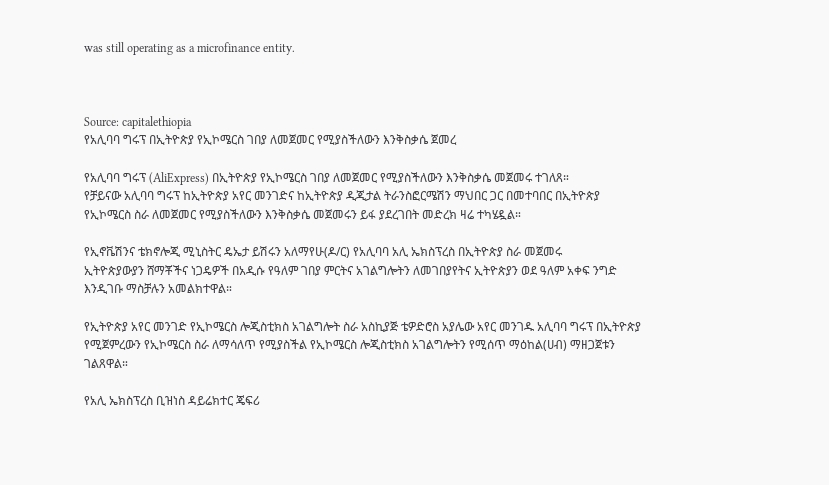was still operating as a microfinance entity.



Source: capitalethiopia
የአሊባባ ግሩፕ በኢትዮጵያ የኢኮሜርስ ገበያ ለመጀመር የሚያስችለውን እንቅስቃሴ ጀመረ

የአሊባባ ግሩፕ (AliExpress) በኢትዮጵያ የኢኮሜርስ ገበያ ለመጀመር የሚያስችለውን እንቅስቃሴ መጀመሩ ተገለጸ።
የቻይናው አሊባባ ግሩፕ ከኢትዮጵያ አየር መንገድና ከኢትዮጵያ ዲጂታል ትራንስፎርሜሽን ማህበር ጋር በመተባበር በኢትዮጵያ የኢኮሜርስ ስራ ለመጀመር የሚያስችለውን እንቅስቃሴ መጀመሩን ይፋ ያደረገበት መድረክ ዛሬ ተካሄዷል።

የኢኖቬሽንና ቴክኖሎጂ ሚኒስትር ዴኤታ ይሽሩን አለማየሁ(ዶ/ር) የአሊባባ አሊ ኤክስፕረስ በኢትዮጵያ ስራ መጀመሩ
ኢትዮጵያውያን ሸማቾችና ነጋዴዎች በአዲሱ የዓለም ገበያ ምርትና አገልግሎትን ለመገበያየትና ኢትዮጵያን ወደ ዓለም አቀፍ ንግድ እንዲገቡ ማስቻሉን አመልክተዋል።

የኢትዮጵያ አየር መንገድ የኢኮሜርስ ሎጂስቲክስ አገልግሎት ስራ አስኪያጅ ቴዎድሮስ አያሌው አየር መንገዱ አሊባባ ግሩፕ በኢትዮጵያ የሚጀምረውን የኢኮሜርስ ስራ ለማሳለጥ የሚያስችል የኢኮሜርስ ሎጂስቲክስ አገልግሎትን የሚሰጥ ማዕከል(ሀብ) ማዘጋጀቱን ገልጸዋል።

የአሊ ኤክስፕረስ ቢዝነስ ዳይሬክተር ጄፍሪ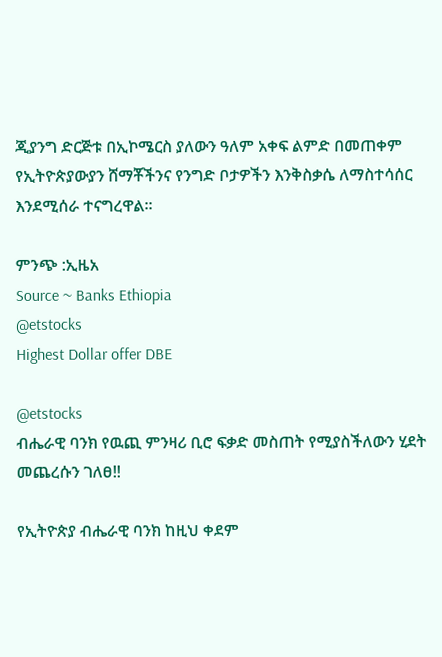ጂያንግ ድርጅቱ በኢኮሜርስ ያለውን ዓለም አቀፍ ልምድ በመጠቀም የኢትዮጵያውያን ሸማቾችንና የንግድ ቦታዎችን እንቅስቃሴ ለማስተሳሰር እንደሚሰራ ተናግረዋል።

ምንጭ :ኢዜአ
Source ~ Banks Ethiopia
@etstocks
Highest Dollar offer DBE

@etstocks
ብሔራዊ ባንክ የዉጪ ምንዛሪ ቢሮ ፍቃድ መስጠት የሚያስችለውን ሂደት መጨረሱን ገለፀ‼

የኢትዮጵያ ብሔራዊ ባንክ ከዚህ ቀደም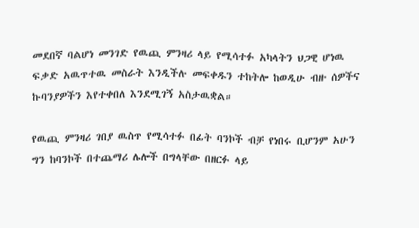መደበኛ ባልሆነ መንገድ የዉጪ ምንዛሪ ላይ የሚሳተፉ አካላትን ህጋዊ ሆነዉ ፍቃድ አዉጥተዉ መስራት እንዲችሉ መፍቀዱን ተከትሎ ከወዲሁ ብዙ ሰዎችና ኩባንያዎችን እየተቀበለ እንደሚገኝ አስታዉቋል።

የዉጪ ምንዛሪ ገበያ ዉስጥ የሚሳተፉ በፊት ባንኮች ብቻ የነበሩ ቢሆንም አሁን ግን ከባንኮች በተጨማሪ ሌሎች በግላቸው በዘርፉ ላይ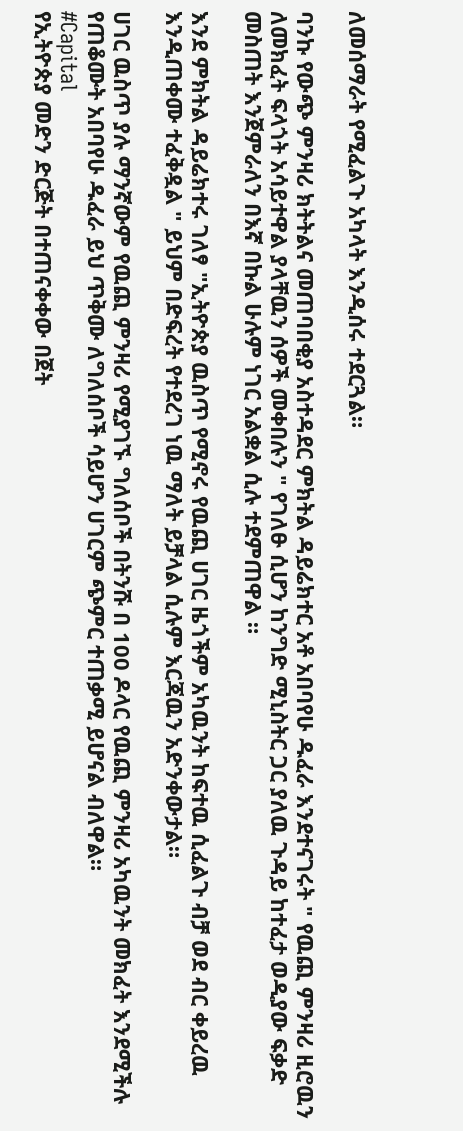ለመሰማራት የሚፈልጉ አካላት እንዲሰሩ ተደርጓል።

ባንኩ የውጭ ምንዛሪ ክትትልና መጠባበቂያ አስተዳደር ምክትል ዳይሬክተር አቶ አበባየሁ ዱፈራ እንደተናገሩት " የዉጪ ምንዛሪ ዚሮዉን ለመክፈት ፍላጎት አሳይተዋል ያላቸዉን ሰዎች መቀበሉን " የገለፁ ሲሆን ከንግድ ሚኒስትር ጋር ያለዉ ጉዳይ ከተፈታ ወዲያው ፍቃድ መስጠት እንጀምራለን በእኛ በኩል ሁሉም ነገር አልቋል ሲሉ ተደምጠዋል ።

እንደ ምክትል ዳይሬክተሩ ገለፃ "ኢትዮጵያ ዉስጥ የሚኖሩ የዉጪ ሀገር ዜጎችም አካዉንት ከፍተዉ ሲፈልጉ ብቻ ወደ ብር ቀይረዉ እንዲጠቀሙ ተፈቅዷል " ይህም በድፍረት የተደረገ ነዉ ማለት ይቻላል ሲሉም እርጃዉን አድንቀውታል።

ሀገር ዉስጥ ያሉ ማንኛውም የዉጪ ምንዛሪ የሚያገኙ ግለሰቦች በትንሹ በ 100 ዶላር የዉጪ ምንዛሪ አካዉንት መክፈት እንደሚችሉ የጠቆሙት አበባየሁ ዱፈራ ይህ ጥቅሙ ለግለሰቦች ሳይሆን ሀገርም ጭምር ተጠቃሚ ይሆናል ብለዋል።
#Capital
የኢትዮጵያ መድን ድርጅት በተጠናቀቀው በጀት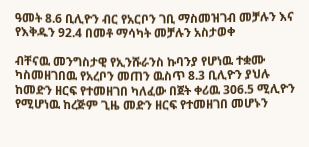ዓመት 8.6 ቢሊዮን ብር የአርቦን ገቢ ማስመዝገብ መቻሉን እና የእቅዱን 92.4 በመቶ ማሳካት መቻሉን አስታወቀ

ብቸናዉ መንግስታዊ የኢንሹራንስ ኩባንያ የሆነዉ ተቋሙ ካስመዘገበዉ የአረቦን መጠን ዉስጥ 8.3 ቢሊዮን ያህሉ ከመድን ዘርፍ የተመዘገበ ካለፈው በጀት ቀሪዉ 306.5 ሚሊዮን የሚሆነዉ ከረጅም ጊዜ መድን ዘርፍ የተመዘገበ መሆኑን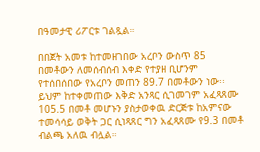በዓመታዊ ሪፖርቱ ገልጿል።

በበጀት አመቱ ከተመዘገበው አረቦን ውስጥ 85 በመቶውን ለመሰብሰብ እቀድ የተያዘ ቢሆንም የተሰበሰበው የአረቦን መጠን 89.7 በመቶውን ነው፡፡ ይህም ከተቀመጠው እቅድ አንጻር ሲገመገም አፈጻጸሙ 105.5 በመቶ መሆኑን ያስታወቀዉ ድርጅቱ ከአምናው ተመሳሳይ ወቅት ጋር ሲነጻጸር ግን አፈጻጸሙ የ9.3 በመቶ ብልጫ አለዉ ብሏል።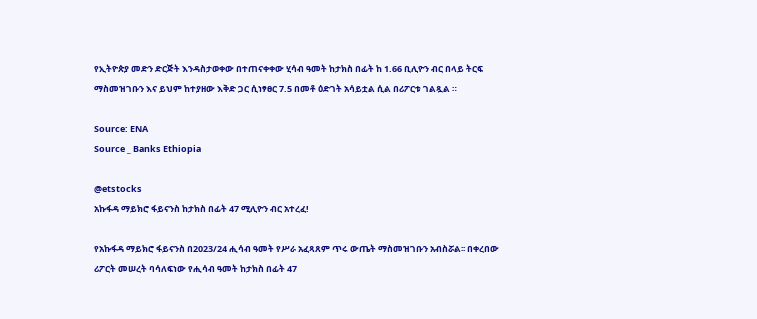የኢትዮጵያ መድን ድርጅት እንዳስታወቀው በተጠናቀቀው ሂሳብ ዓመት ከታክስ በፊት ከ 1.66 ቢሊዮን ብር በላይ ትርፍ ማስመዝገቡን እና ይህም ከተያዘው እቅድ ጋር ሲነፃፀር 7.5 በመቶ ዕድገት አሳይቷል ሲል በሪፖርቱ ገልጿል ።

Source: ENA
Source _ Banks Ethiopia

@etstocks
አኩፋዳ ማይክሮ ፋይናንስ ከታክስ በፊት 47 ሚሊዮን ብር አተረፈ!

የአኩፋዳ ማይክሮ ፋይናንስ በ2023/24 ሒሳብ ዓመት የሥራ አፈጻጸም ጥሩ ውጤት ማስመዝገቡን አብስሯል፡፡ በቀረበው ሪፖርት መሠረት ባሳለፍነው የሒሳብ ዓመት ከታክስ በፊት 47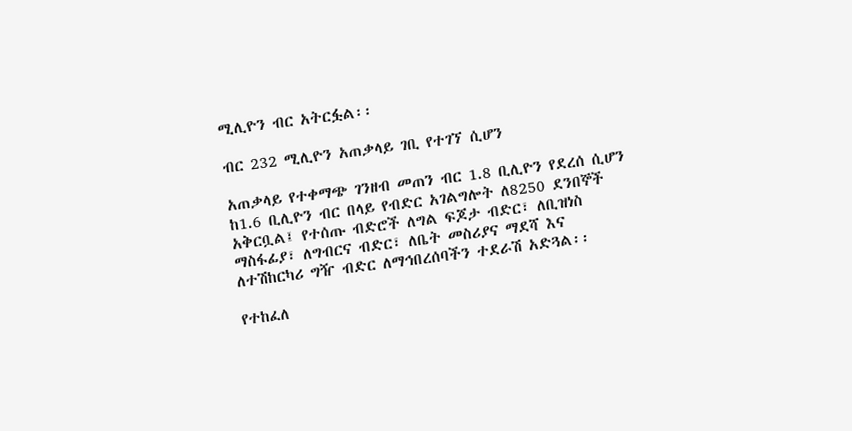ሚሊዮን ብር አትርፏል፡፡

ብር 232 ሚሊዮን አጠቃላይ ገቢ የተገኘ ሲሆን

አጠቃላይ የተቀማጭ ገንዘብ መጠን ብር 1.8 ቢሊዮን የደረሰ ሲሆን ከ1.6 ቢሊዮን ብር በላይ የብድር አገልግሎት ለ8250 ደንበኞች አቅርቧል፤ የተሰጡ ብድሮች ለግል ፍጆታ ብድር፣ ለቢዝነስ ማስፋፊያ፣ ለግብርና ብድር፣ ለቤት መስሪያና ማደሻ እና ለተሽከርካሪ ግዥ ብድር ለማኅበረሰባችን ተደራሽ አድጓል፡፡

የተከፈለ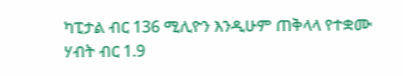ካፒታል ብር 136 ሚሊዮን እንዲሁም ጠቅላላ የተቋሙ ሃብት ብር 1.9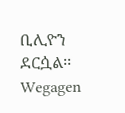ቢሊዮን ደርሷል፡፡
Wegagen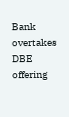Bank overtakes DBE offering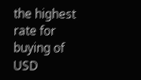the highest rate for buying of USD